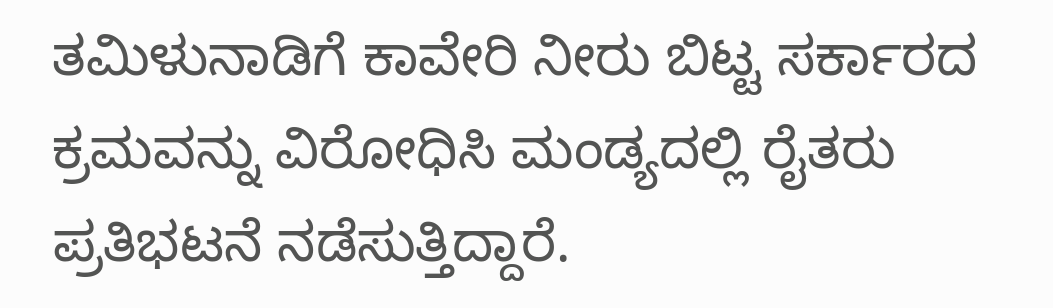ತಮಿಳುನಾಡಿಗೆ ಕಾವೇರಿ ನೀರು ಬಿಟ್ಟ ಸರ್ಕಾರದ ಕ್ರಮವನ್ನು ವಿರೋಧಿಸಿ ಮಂಡ್ಯದಲ್ಲಿ ರೈತರು ಪ್ರತಿಭಟನೆ ನಡೆಸುತ್ತಿದ್ದಾರೆ.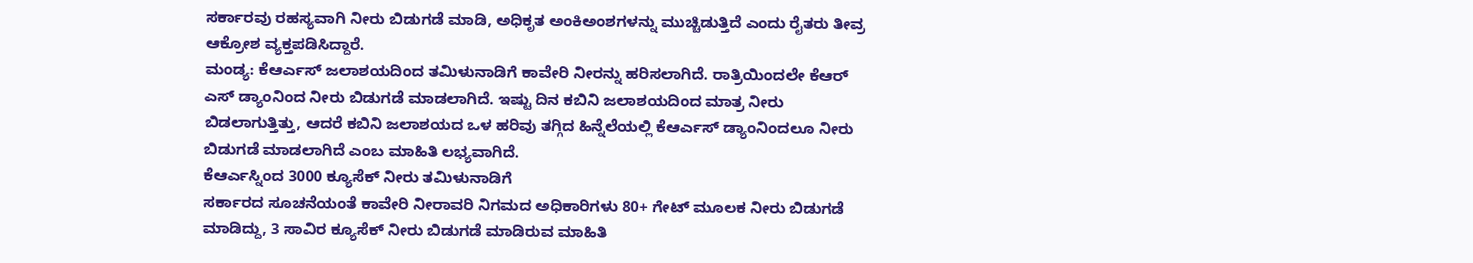ಸರ್ಕಾರವು ರಹಸ್ಯವಾಗಿ ನೀರು ಬಿಡುಗಡೆ ಮಾಡಿ, ಅಧಿಕೃತ ಅಂಕಿಅಂಶಗಳನ್ನು ಮುಚ್ಚಿಡುತ್ತಿದೆ ಎಂದು ರೈತರು ತೀವ್ರ ಆಕ್ರೋಶ ವ್ಯಕ್ತಪಡಿಸಿದ್ದಾರೆ.
ಮಂಡ್ಯ: ಕೆಆರ್ಎಸ್ ಜಲಾಶಯದಿಂದ ತಮಿಳುನಾಡಿಗೆ ಕಾವೇರಿ ನೀರನ್ನು ಹರಿಸಲಾಗಿದೆ. ರಾತ್ರಿಯಿಂದಲೇ ಕೆಆರ್ ಎಸ್ ಡ್ಯಾಂನಿಂದ ನೀರು ಬಿಡುಗಡೆ ಮಾಡಲಾಗಿದೆ. ಇಷ್ಟು ದಿನ ಕಬಿನಿ ಜಲಾಶಯದಿಂದ ಮಾತ್ರ ನೀರು ಬಿಡಲಾಗುತ್ತಿತ್ತು, ಆದರೆ ಕಬಿನಿ ಜಲಾಶಯದ ಒಳ ಹರಿವು ತಗ್ಗಿದ ಹಿನ್ನೆಲೆಯಲ್ಲಿ ಕೆಆರ್ಎಸ್ ಡ್ಯಾಂನಿಂದಲೂ ನೀರು ಬಿಡುಗಡೆ ಮಾಡಲಾಗಿದೆ ಎಂಬ ಮಾಹಿತಿ ಲಭ್ಯವಾಗಿದೆ.
ಕೆಆರ್ಎಸ್ನಿಂದ 3000 ಕ್ಯೂಸೆಕ್ ನೀರು ತಮಿಳುನಾಡಿಗೆ
ಸರ್ಕಾರದ ಸೂಚನೆಯಂತೆ ಕಾವೇರಿ ನೀರಾವರಿ ನಿಗಮದ ಅಧಿಕಾರಿಗಳು 80+ ಗೇಟ್ ಮೂಲಕ ನೀರು ಬಿಡುಗಡೆ ಮಾಡಿದ್ದು, 3 ಸಾವಿರ ಕ್ಯೂಸೆಕ್ ನೀರು ಬಿಡುಗಡೆ ಮಾಡಿರುವ ಮಾಹಿತಿ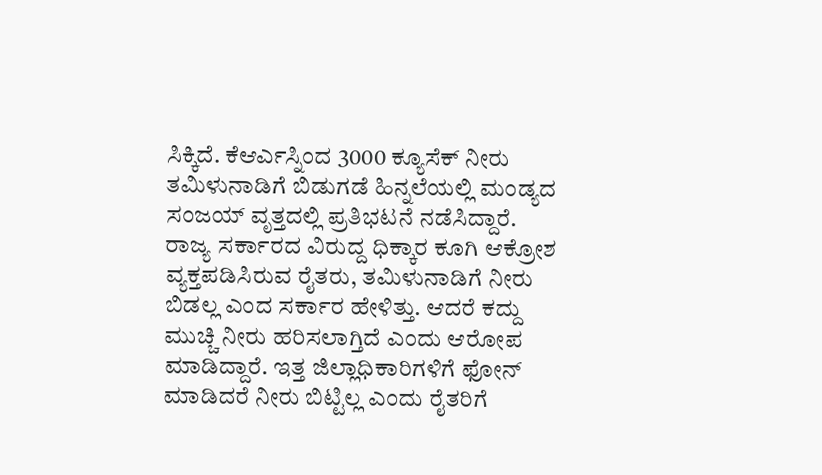ಸಿಕ್ಕಿದೆ. ಕೆಆರ್ಎಸ್ನಿಂದ 3000 ಕ್ಯೂಸೆಕ್ ನೀರು ತಮಿಳುನಾಡಿಗೆ ಬಿಡುಗಡೆ ಹಿನ್ನಲೆಯಲ್ಲಿ ಮಂಡ್ಯದ ಸಂಜಯ್ ವೃತ್ತದಲ್ಲಿ ಪ್ರತಿಭಟನೆ ನಡೆಸಿದ್ದಾರೆ. ರಾಜ್ಯ ಸರ್ಕಾರದ ವಿರುದ್ದ ಧಿಕ್ಕಾರ ಕೂಗಿ ಆಕ್ರೋಶ ವ್ಯಕ್ತಪಡಿಸಿರುವ ರೈತರು, ತಮಿಳುನಾಡಿಗೆ ನೀರು ಬಿಡಲ್ಲ ಎಂದ ಸರ್ಕಾರ ಹೇಳಿತ್ತು. ಆದರೆ ಕದ್ದು ಮುಚ್ಚಿ ನೀರು ಹರಿಸಲಾಗ್ತಿದೆ ಎಂದು ಆರೋಪ ಮಾಡಿದ್ದಾರೆ. ಇತ್ತ ಜಿಲ್ಲಾಧಿಕಾರಿಗಳಿಗೆ ಫೋನ್ ಮಾಡಿದರೆ ನೀರು ಬಿಟ್ಟಿಲ್ಲ ಎಂದು ರೈತರಿಗೆ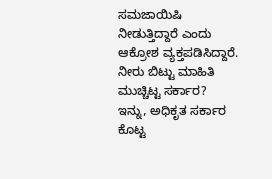ಸಮಜಾಯಿಷಿ ನೀಡುತ್ತಿದ್ದಾರೆ ಎಂದು ಆಕ್ರೋಶ ವ್ಯಕ್ತಪಡಿಸಿದ್ದಾರೆ.
ನೀರು ಬಿಟ್ಟು ಮಾಹಿತಿ ಮುಚ್ಚಿಟ್ಟ ಸರ್ಕಾರ?
ಇನ್ನು, ಅಧಿಕೃತ ಸರ್ಕಾರ ಕೊಟ್ಟ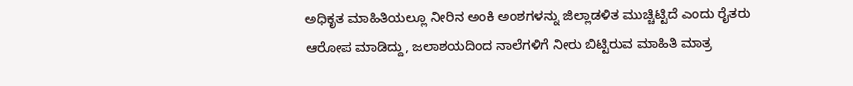ಅಧಿಕೃತ ಮಾಹಿತಿಯಲ್ಲೂ ನೀರಿನ ಅಂಕಿ ಅಂಶಗಳನ್ನು ಜಿಲ್ಲಾಡಳಿತ ಮುಚ್ಚಿಟ್ಟಿದೆ ಎಂದು ರೈತರು ಆರೋಪ ಮಾಡಿದ್ದು, ಜಲಾಶಯದಿಂದ ನಾಲೆಗಳಿಗೆ ನೀರು ಬಿಟ್ಟಿರುವ ಮಾಹಿತಿ ಮಾತ್ರ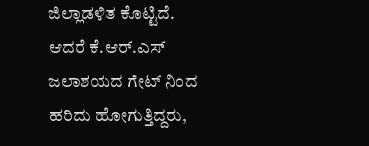ಜಿಲ್ಲಾಡಳಿತ ಕೊಟ್ಟಿದೆ. ಆದರೆ ಕೆ.ಆರ್.ಎಸ್ ಜಲಾಶಯದ ಗೇಟ್ ನಿಂದ ಹರಿದು ಹೋಗುತ್ತಿದ್ದರು,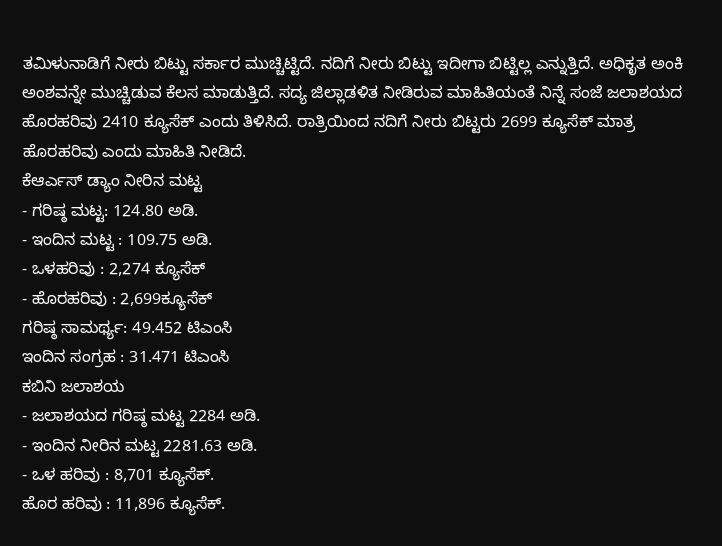ತಮಿಳುನಾಡಿಗೆ ನೀರು ಬಿಟ್ಟು ಸರ್ಕಾರ ಮುಚ್ಚಿಟ್ಟಿದೆ. ನದಿಗೆ ನೀರು ಬಿಟ್ಟು ಇದೀಗಾ ಬಿಟ್ಟಿಲ್ಲ ಎನ್ನುತ್ತಿದೆ. ಅಧಿಕೃತ ಅಂಕಿ ಅಂಶವನ್ನೇ ಮುಚ್ಚಿಡುವ ಕೆಲಸ ಮಾಡುತ್ತಿದೆ. ಸದ್ಯ ಜಿಲ್ಲಾಡಳಿತ ನೀಡಿರುವ ಮಾಹಿತಿಯಂತೆ ನಿನ್ನೆ ಸಂಜೆ ಜಲಾಶಯದ ಹೊರಹರಿವು 2410 ಕ್ಯೂಸೆಕ್ ಎಂದು ತಿಳಿಸಿದೆ. ರಾತ್ರಿಯಿಂದ ನದಿಗೆ ನೀರು ಬಿಟ್ಟರು 2699 ಕ್ಯೂಸೆಕ್ ಮಾತ್ರ ಹೊರಹರಿವು ಎಂದು ಮಾಹಿತಿ ನೀಡಿದೆ.
ಕೆಆರ್ಎಸ್ ಡ್ಯಾಂ ನೀರಿನ ಮಟ್ಟ
- ಗರಿಷ್ಠ ಮಟ್ಟ: 124.80 ಅಡಿ.
- ಇಂದಿನ ಮಟ್ಟ : 109.75 ಅಡಿ.
- ಒಳಹರಿವು : 2,274 ಕ್ಯೂಸೆಕ್
- ಹೊರಹರಿವು : 2,699ಕ್ಯೂಸೆಕ್
ಗರಿಷ್ಠ ಸಾಮರ್ಥ್ಯ: 49.452 ಟಿಎಂಸಿ
ಇಂದಿನ ಸಂಗ್ರಹ : 31.471 ಟಿಎಂಸಿ
ಕಬಿನಿ ಜಲಾಶಯ
- ಜಲಾಶಯದ ಗರಿಷ್ಠ ಮಟ್ಟ 2284 ಅಡಿ.
- ಇಂದಿನ ನೀರಿನ ಮಟ್ಟ 2281.63 ಅಡಿ.
- ಒಳ ಹರಿವು : 8,701 ಕ್ಯೂಸೆಕ್.
ಹೊರ ಹರಿವು : 11,896 ಕ್ಯೂಸೆಕ್.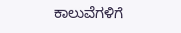ಕಾಲುವೆಗಳಿಗೆ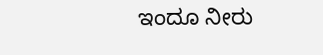ಇಂದೂ ನೀರು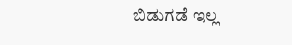ಬಿಡುಗಡೆ ಇಲ್ಲ